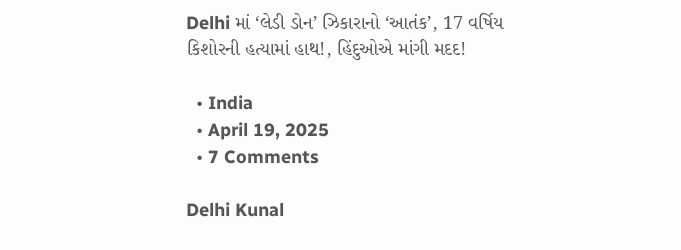Delhi માં ‘લેડી ડોન’ ઝિકારાનો ‘આતંક’, 17 વર્ષિય કિશોરની હત્યામાં હાથ!, હિંદુઓએ માંગી મદદ!

  • India
  • April 19, 2025
  • 7 Comments

Delhi Kunal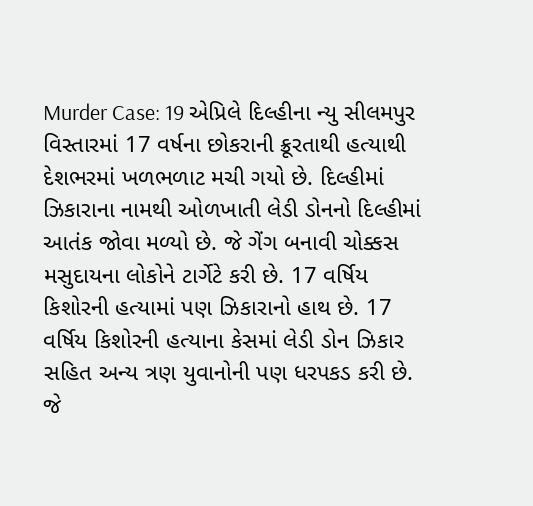Murder Case: 19 એપ્રિલે દિલ્હીના ન્યુ સીલમપુર વિસ્તારમાં 17 વર્ષના છોકરાની ક્રૂરતાથી હત્યાથી દેશભરમાં ખળભળાટ મચી ગયો છે. દિલ્હીમાં ઝિકારાના નામથી ઓળખાતી લેડી ડોનનો દિલ્હીમાં આતંક જોવા મળ્યો છે. જે ગેંગ બનાવી ચોક્કસ મસુદાયના લોકોને ટાર્ગેટે કરી છે. 17 વર્ષિય કિશોરની હત્યામાં પણ ઝિકારાનો હાથ છે. 17 વર્ષિય કિશોરની હત્યાના કેસમાં લેડી ડોન ઝિકાર સહિત અન્ય ત્રણ યુવાનોની પણ ધરપકડ કરી છે. જે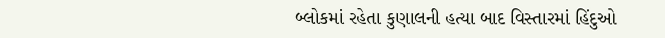બ્લોકમાં રહેતા કુણાલની હત્યા બાદ વિસ્તારમાં હિંદુઓ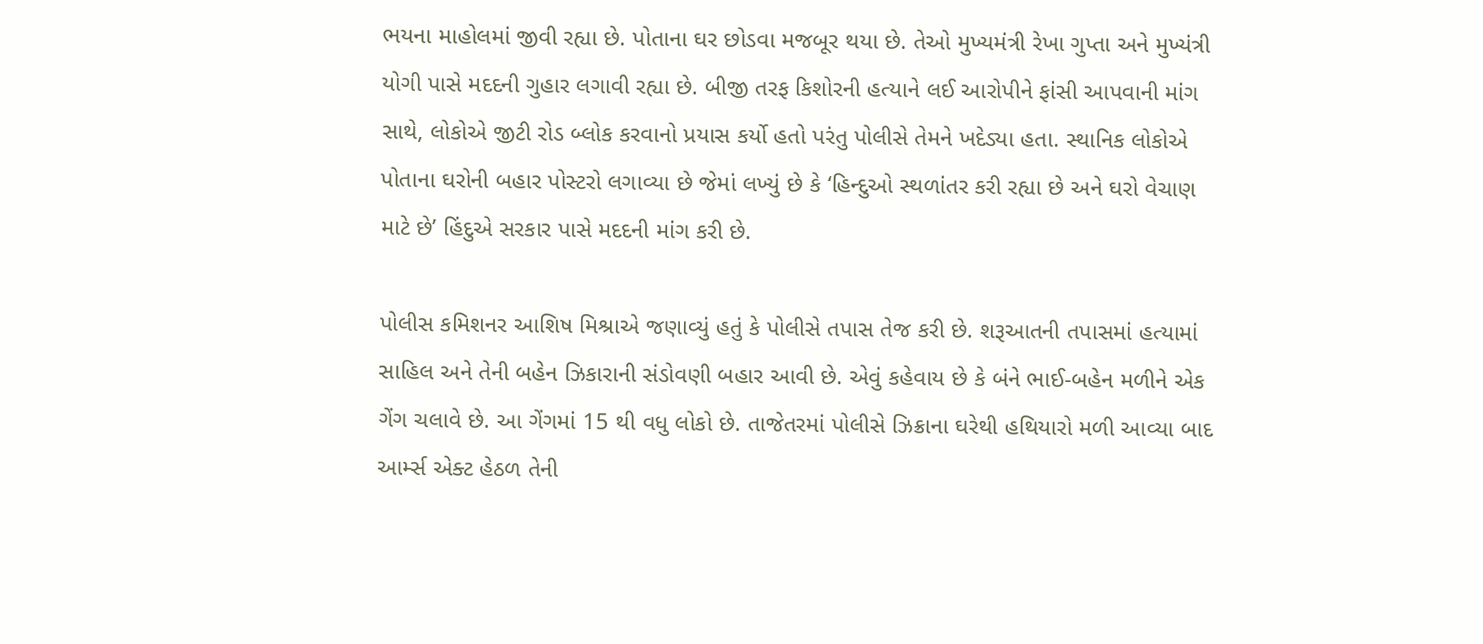ભયના માહોલમાં જીવી રહ્યા છે. પોતાના ઘર છોડવા મજબૂર થયા છે. તેઓ મુખ્યમંત્રી રેખા ગુપ્તા અને મુખ્યંત્રી યોગી પાસે મદદની ગુહાર લગાવી રહ્યા છે. બીજી તરફ કિશોરની હત્યાને લઈ આરોપીને ફાંસી આપવાની માંગ સાથે, લોકોએ જીટી રોડ બ્લોક કરવાનો પ્રયાસ કર્યો હતો પરંતુ પોલીસે તેમને ખદેડ્યા હતા. સ્થાનિક લોકોએ પોતાના ઘરોની બહાર પોસ્ટરો લગાવ્યા છે જેમાં લખ્યું છે કે ‘હિન્દુઓ સ્થળાંતર કરી રહ્યા છે અને ઘરો વેચાણ માટે છે’ હિંદુએ સરકાર પાસે મદદની માંગ કરી છે.

પોલીસ કમિશનર આશિષ મિશ્રાએ જણાવ્યું હતું કે પોલીસે તપાસ તેજ કરી છે. શરૂઆતની તપાસમાં હત્યામાં સાહિલ અને તેની બહેન ઝિકારાની સંડોવણી બહાર આવી છે. એવું કહેવાય છે કે બંને ભાઈ-બહેન મળીને એક ગેંગ ચલાવે છે. આ ગેંગમાં 15 થી વધુ લોકો છે. તાજેતરમાં પોલીસે ઝિક્રાના ઘરેથી હથિયારો મળી આવ્યા બાદ આર્મ્સ એક્ટ હેઠળ તેની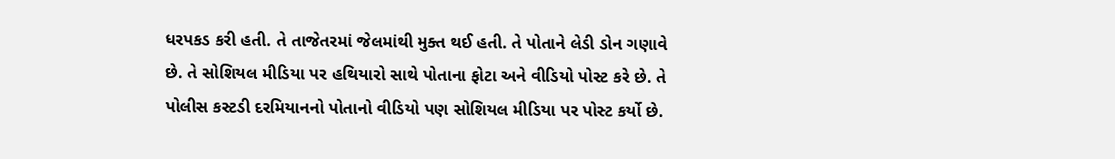ધરપકડ કરી હતી. તે તાજેતરમાં જેલમાંથી મુક્ત થઈ હતી. તે પોતાને લેડી ડોન ગણાવે છે. તે સોશિયલ મીડિયા પર હથિયારો સાથે પોતાના ફોટા અને વીડિયો પોસ્ટ કરે છે. તે પોલીસ કસ્ટડી દરમિયાનનો પોતાનો વીડિયો પણ સોશિયલ મીડિયા પર પોસ્ટ કર્યો છે.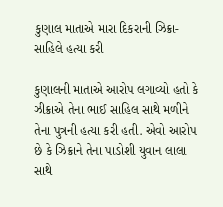કુણાલ માતાએ મારા દિકરાની ઝિક્રા-સાહિલે હત્યા કરી

કુણાલની માતાએ આરોપ લગાવ્યો હતો કે ઝીક્રાએ તેના ભાઈ સાહિલ સાથે મળીને તેના પુત્રની હત્યા કરી હતી. એવો આરોપ છે કે ઝિક્રાને તેના પાડોશી યુવાન લાલા સાથે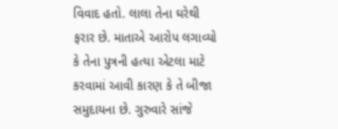વિવાદ હતો. લાલા તેના ઘરેથી ફરાર છે. માતાએ આરોપ લગાવ્યો કે તેના પુત્રની હત્યા એટલા માટે કરવામાં આવી કારણ કે તે બીજા સમુદાયના છે. ગુરુવારે સાંજે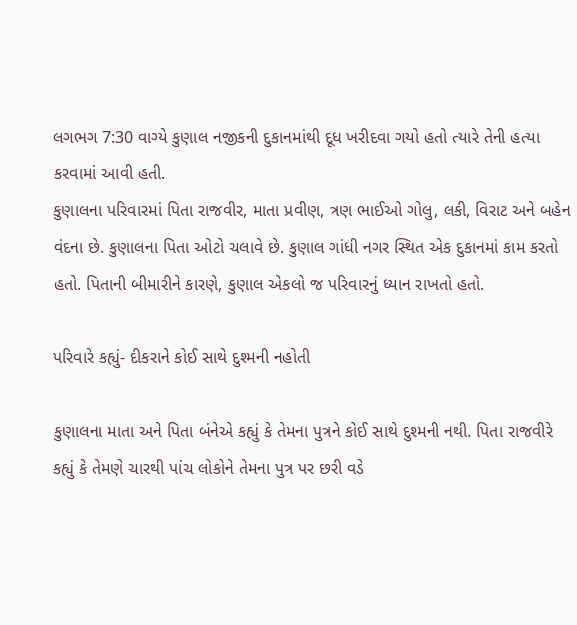લગભગ 7:30 વાગ્યે કુણાલ નજીકની દુકાનમાંથી દૂધ ખરીદવા ગયો હતો ત્યારે તેની હત્યા કરવામાં આવી હતી.
કુણાલના પરિવારમાં પિતા રાજવીર, માતા પ્રવીણ, ત્રણ ભાઈઓ ગોલુ, લકી, વિરાટ અને બહેન વંદના છે. કુણાલના પિતા ઓટો ચલાવે છે. કુણાલ ગાંધી નગર સ્થિત એક દુકાનમાં કામ કરતો હતો. પિતાની બીમારીને કારણે, કુણાલ એકલો જ પરિવારનું ધ્યાન રાખતો હતો.

પરિવારે કહ્યું- દીકરાને કોઈ સાથે દુશ્મની નહોતી

કુણાલના માતા અને પિતા બંનેએ કહ્યું કે તેમના પુત્રને કોઈ સાથે દુશ્મની નથી. પિતા રાજવીરે કહ્યું કે તેમણે ચારથી પાંચ લોકોને તેમના પુત્ર પર છરી વડે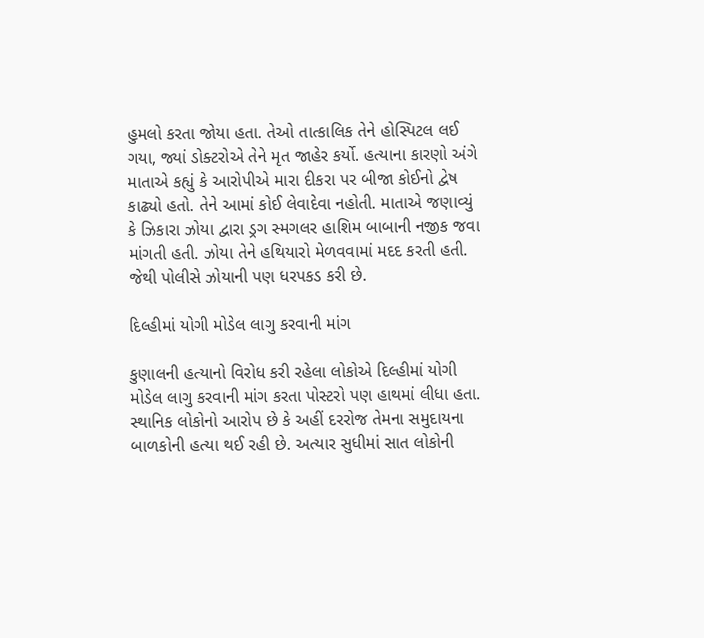હુમલો કરતા જોયા હતા. તેઓ તાત્કાલિક તેને હોસ્પિટલ લઈ ગયા, જ્યાં ડોક્ટરોએ તેને મૃત જાહેર કર્યો. હત્યાના કારણો અંગે માતાએ કહ્યું કે આરોપીએ મારા દીકરા પર બીજા કોઈનો દ્વેષ કાઢ્યો હતો. તેને આમાં કોઈ લેવાદેવા નહોતી. માતાએ જણાવ્યું કે ઝિકારા ઝોયા દ્વારા ડ્રગ સ્મગલર હાશિમ બાબાની નજીક જવા માંગતી હતી. ઝોયા તેને હથિયારો મેળવવામાં મદદ કરતી હતી. જેથી પોલીસે ઝોયાની પણ ધરપકડ કરી છે.

દિલ્હીમાં યોગી મોડેલ લાગુ કરવાની માંગ

કુણાલની હત્યાનો વિરોધ કરી રહેલા લોકોએ દિલ્હીમાં યોગી મોડેલ લાગુ કરવાની માંગ કરતા પોસ્ટરો પણ હાથમાં લીધા હતા. સ્થાનિક લોકોનો આરોપ છે કે અહીં દરરોજ તેમના સમુદાયના બાળકોની હત્યા થઈ રહી છે. અત્યાર સુધીમાં સાત લોકોની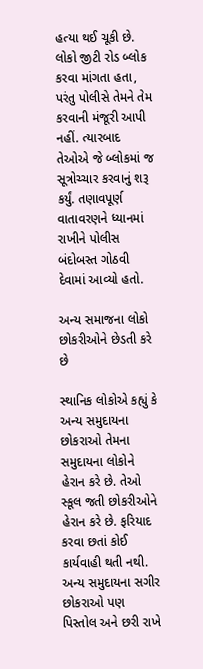હત્યા થઈ ચૂકી છે. લોકો જીટી રોડ બ્લોક કરવા માંગતા હતા, પરંતુ પોલીસે તેમને તેમ કરવાની મંજૂરી આપી નહીં. ત્યારબાદ તેઓએ જે બ્લોકમાં જ સૂત્રોચ્ચાર કરવાનું શરૂ કર્યું. તણાવપૂર્ણ વાતાવરણને ધ્યાનમાં રાખીને પોલીસ બંદોબસ્ત ગોઠવી દેવામાં આવ્યો હતો.

અન્ય સમાજના લોકો છોકરીઓને છેડતી કરે છે

સ્થાનિક લોકોએ કહ્યું કે અન્ય સમુદાયના છોકરાઓ તેમના સમુદાયના લોકોને હેરાન કરે છે. તેઓ સ્કૂલ જતી છોકરીઓને હેરાન કરે છે. ફરિયાદ કરવા છતાં કોઈ કાર્યવાહી થતી નથી. અન્ય સમુદાયના સગીર છોકરાઓ પણ પિસ્તોલ અને છરી રાખે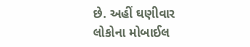છે. અહીં ઘણીવાર લોકોના મોબાઈલ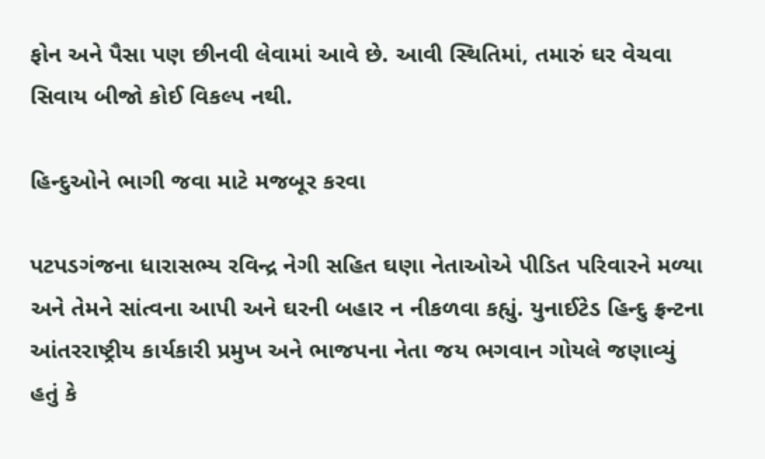ફોન અને પૈસા પણ છીનવી લેવામાં આવે છે. આવી સ્થિતિમાં, તમારું ઘર વેચવા સિવાય બીજો કોઈ વિકલ્પ નથી.

હિન્દુઓને ભાગી જવા માટે મજબૂર કરવા

પટપડગંજના ધારાસભ્ય રવિન્દ્ર નેગી સહિત ઘણા નેતાઓએ પીડિત પરિવારને મળ્યા અને તેમને સાંત્વના આપી અને ઘરની બહાર ન નીકળવા કહ્યું. યુનાઈટેડ હિન્દુ ફ્રન્ટના આંતરરાષ્ટ્રીય કાર્યકારી પ્રમુખ અને ભાજપના નેતા જય ભગવાન ગોયલે જણાવ્યું હતું કે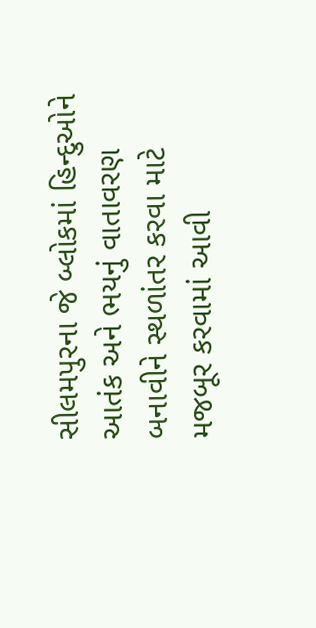સીલમપુરના જે બ્લોકમાં હિન્દુઓને આતંક અને ભયનું વાતાવરણ બનાવીને સ્થળાંતર કરવા માટે મજબૂર કરવામાં આવી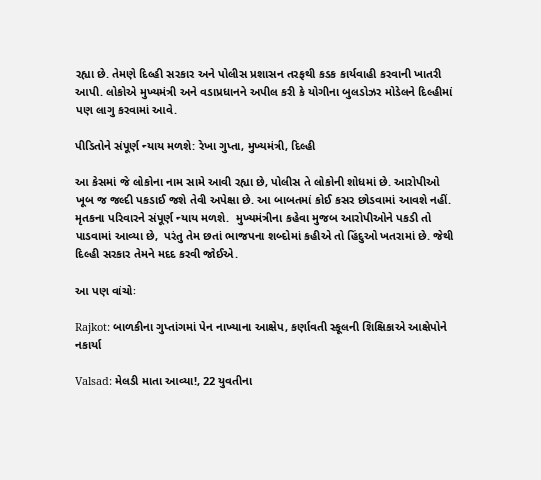રહ્યા છે. તેમણે દિલ્હી સરકાર અને પોલીસ પ્રશાસન તરફથી કડક કાર્યવાહી કરવાની ખાતરી આપી. લોકોએ મુખ્યમંત્રી અને વડાપ્રધાનને અપીલ કરી કે યોગીના બુલડોઝર મોડેલને દિલ્હીમાં પણ લાગુ કરવામાં આવે.

પીડિતોને સંપૂર્ણ ન્યાય મળશે: રેખા ગુપ્તા, મુખ્યમંત્રી, દિલ્હી

આ કેસમાં જે લોકોના નામ સામે આવી રહ્યા છે, પોલીસ તે લોકોની શોધમાં છે. આરોપીઓ ખૂબ જ જલ્દી પકડાઈ જશે તેવી અપેક્ષા છે. આ બાબતમાં કોઈ કસર છોડવામાં આવશે નહીં. મૃતકના પરિવારને સંપૂર્ણ ન્યાય મળશે.  મુખ્યમંત્રીના કહેવા મુજબ આરોપીઓને પકડી તો પાડવામાં આવ્યા છે,  પરંતુ તેમ છતાં ભાજપના શબ્દોમાં કહીએ તો હિંદુઓ ખતરામાં છે. જેથી દિલ્હી સરકાર તેમને મદદ કરવી જોઈએ.

આ પણ વાંચોઃ

Rajkot: બાળકીના ગુપ્તાંગમાં પેન નાખ્યાના આક્ષેપ, કર્ણાવતી સ્કૂલની શિક્ષિકાએ આક્ષેપોને નકાર્યા

Valsad: મેલડી માતા આવ્યા!, 22 યુવતીના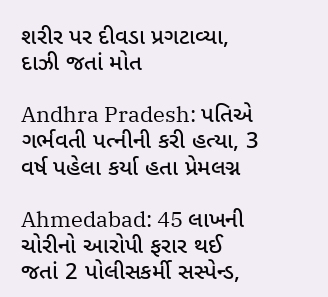શરીર પર દીવડા પ્રગટાવ્યા, દાઝી જતાં મોત

Andhra Pradesh: પતિએ ગર્ભવતી પત્નીની કરી હત્યા, 3 વર્ષ પહેલા કર્યા હતા પ્રેમલગ્ન

Ahmedabad: 45 લાખની ચોરીનો આરોપી ફરાર થઈ જતાં 2 પોલીસકર્મી સસ્પેન્ડ,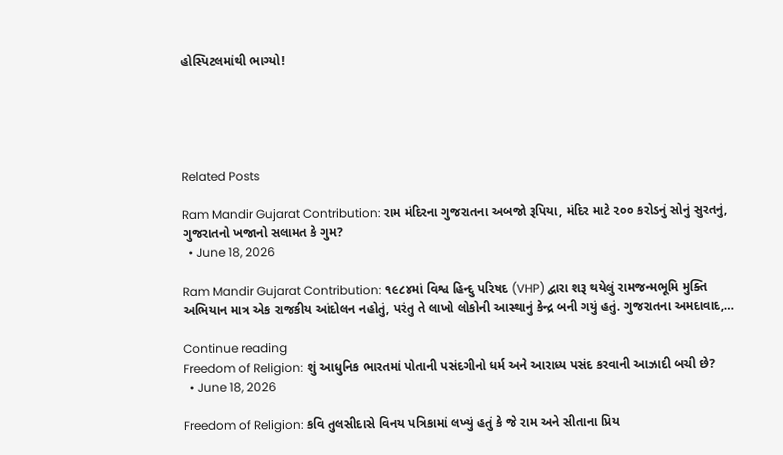હોસ્પિટલમાંથી ભાગ્યો!





Related Posts

Ram Mandir Gujarat Contribution: રામ મંદિરના ગુજરાતના અબજો રૂપિયા, મંદિર માટે ૨૦૦ કરોડનું સોનું સુરતનું, ગુજરાતનો ખજાનો સલામત કે ગુમ?
  • June 18, 2026

Ram Mandir Gujarat Contribution: ૧૯૮૪માં વિશ્વ હિન્દુ પરિષદ (VHP) દ્વારા શરૂ થયેલું રામજન્મભૂમિ મુક્તિ અભિયાન માત્ર એક રાજકીય આંદોલન નહોતું, પરંતુ તે લાખો લોકોની આસ્થાનું કેન્દ્ર બની ગયું હતું. ગુજરાતના અમદાવાદ,…

Continue reading
Freedom of Religion: શું આધુનિક ભારતમાં પોતાની પસંદગીનો ધર્મ અને આરાધ્ય પસંદ કરવાની આઝાદી બચી છે?
  • June 18, 2026

Freedom of Religion: કવિ તુલસીદાસે વિનય પત્રિકામાં લખ્યું હતું કે જે રામ અને સીતાના પ્રિય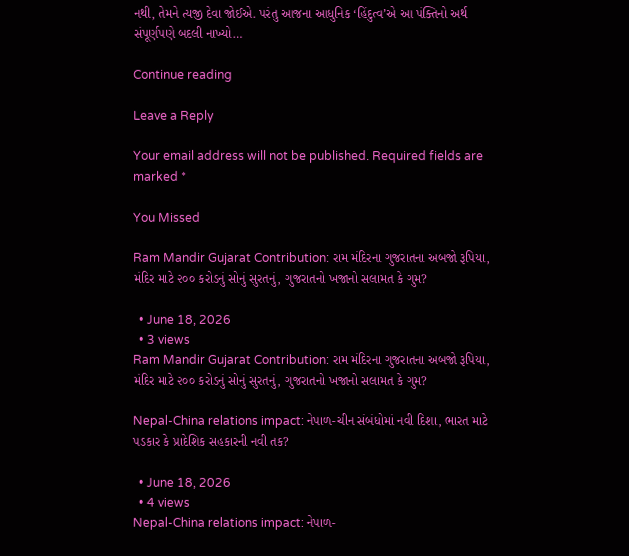નથી, તેમને ત્યજી દેવા જોઈએ. પરંતુ આજના આધુનિક ‘હિંદુત્વ’એ આ પંક્તિનો અર્થ સંપૂર્ણપણે બદલી નાખ્યો…

Continue reading

Leave a Reply

Your email address will not be published. Required fields are marked *

You Missed

Ram Mandir Gujarat Contribution: રામ મંદિરના ગુજરાતના અબજો રૂપિયા, મંદિર માટે ૨૦૦ કરોડનું સોનું સુરતનું, ગુજરાતનો ખજાનો સલામત કે ગુમ?

  • June 18, 2026
  • 3 views
Ram Mandir Gujarat Contribution: રામ મંદિરના ગુજરાતના અબજો રૂપિયા, મંદિર માટે ૨૦૦ કરોડનું સોનું સુરતનું, ગુજરાતનો ખજાનો સલામત કે ગુમ?

Nepal-China relations impact: નેપાળ-ચીન સંબંધોમાં નવી દિશા, ભારત માટે પડકાર કે પ્રાદેશિક સહકારની નવી તક?

  • June 18, 2026
  • 4 views
Nepal-China relations impact: નેપાળ-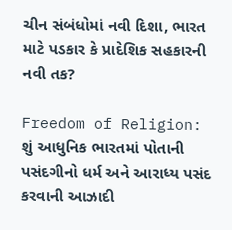ચીન સંબંધોમાં નવી દિશા, ભારત માટે પડકાર કે પ્રાદેશિક સહકારની નવી તક?

Freedom of Religion: શું આધુનિક ભારતમાં પોતાની પસંદગીનો ધર્મ અને આરાધ્ય પસંદ કરવાની આઝાદી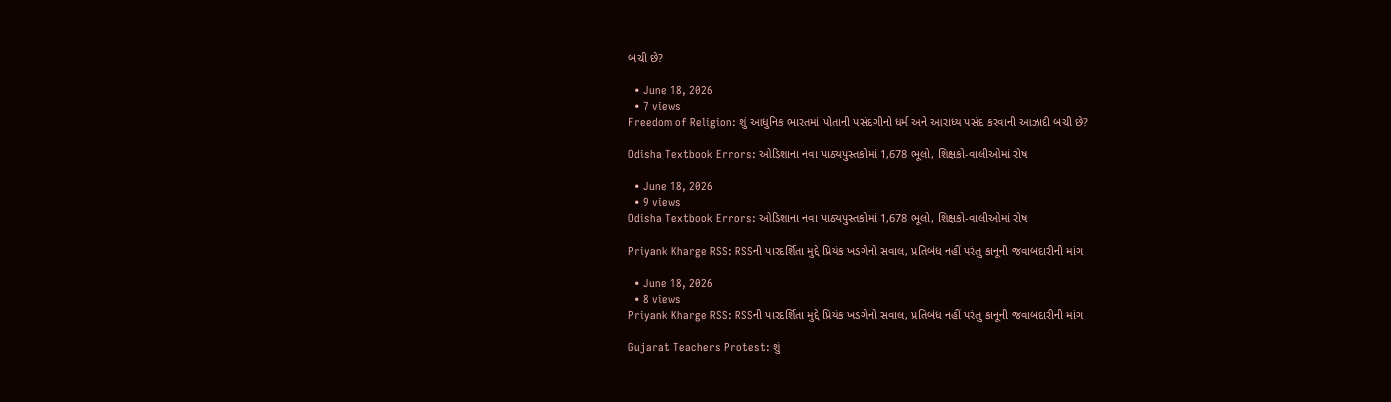બચી છે?

  • June 18, 2026
  • 7 views
Freedom of Religion: શું આધુનિક ભારતમાં પોતાની પસંદગીનો ધર્મ અને આરાધ્ય પસંદ કરવાની આઝાદી બચી છે?

Odisha Textbook Errors: ઓડિશાના નવા પાઠ્યપુસ્તકોમાં 1,678 ભૂલો, શિક્ષકો-વાલીઓમાં રોષ

  • June 18, 2026
  • 9 views
Odisha Textbook Errors: ઓડિશાના નવા પાઠ્યપુસ્તકોમાં 1,678 ભૂલો, શિક્ષકો-વાલીઓમાં રોષ

Priyank Kharge RSS: RSSની પારદર્શિતા મુદ્દે પ્રિયંક ખડગેનો સવાલ, પ્રતિબંધ નહીં પરંતુ કાનૂની જવાબદારીની માંગ

  • June 18, 2026
  • 8 views
Priyank Kharge RSS: RSSની પારદર્શિતા મુદ્દે પ્રિયંક ખડગેનો સવાલ, પ્રતિબંધ નહીં પરંતુ કાનૂની જવાબદારીની માંગ

Gujarat Teachers Protest: શું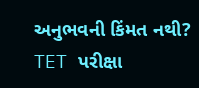અનુભવની કિંમત નથી? TET પરીક્ષા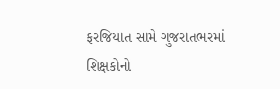ફરજિયાત સામે ગુજરાતભરમાં શિક્ષકોનો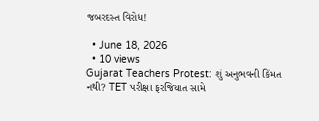જબરદસ્ત વિરોધ!

  • June 18, 2026
  • 10 views
Gujarat Teachers Protest: શું અનુભવની કિંમત નથી? TET પરીક્ષા ફરજિયાત સામે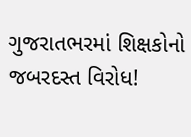ગુજરાતભરમાં શિક્ષકોનો જબરદસ્ત વિરોધ!